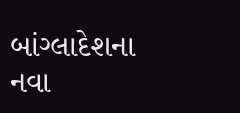બાંગ્લાદેશના નવા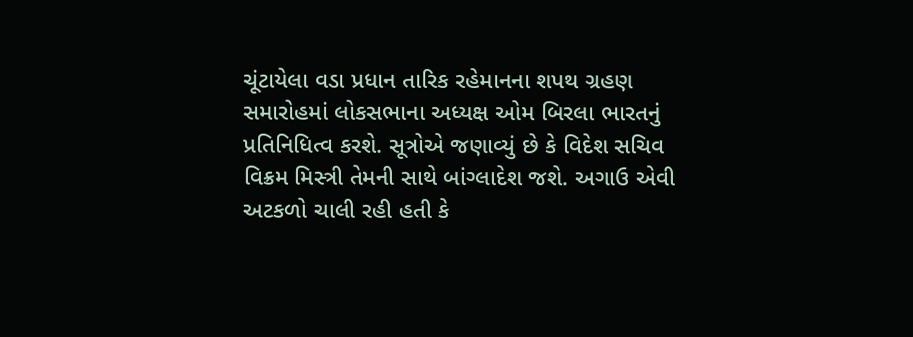ચૂંટાયેલા વડા પ્રધાન તારિક રહેમાનના શપથ ગ્રહણ સમારોહમાં લોકસભાના અધ્યક્ષ ઓમ બિરલા ભારતનું પ્રતિનિધિત્વ કરશે. સૂત્રોએ જણાવ્યું છે કે વિદેશ સચિવ વિક્રમ મિસ્ત્રી તેમની સાથે બાંગ્લાદેશ જશે. અગાઉ એવી અટકળો ચાલી રહી હતી કે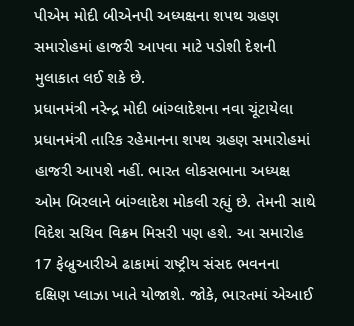પીએમ મોદી બીએનપી અધ્યક્ષના શપથ ગ્રહણ સમારોહમાં હાજરી આપવા માટે પડોશી દેશની મુલાકાત લઈ શકે છે.
પ્રધાનમંત્રી નરેન્દ્ર મોદી બાંગ્લાદેશના નવા ચૂંટાયેલા પ્રધાનમંત્રી તારિક રહેમાનના શપથ ગ્રહણ સમારોહમાં હાજરી આપશે નહીં. ભારત લોકસભાના અધ્યક્ષ ઓમ બિરલાને બાંગ્લાદેશ મોકલી રહ્યું છે. તેમની સાથે વિદેશ સચિવ વિક્રમ મિસરી પણ હશે. આ સમારોહ 17 ફેબ્રુઆરીએ ઢાકામાં રાષ્ટ્રીય સંસદ ભવનના દક્ષિણ પ્લાઝા ખાતે યોજાશે. જોકે, ભારતમાં એઆઈ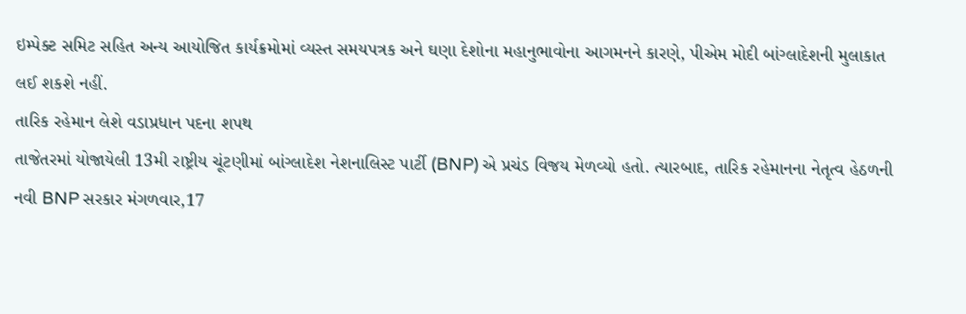ઇમ્પેક્ટ સમિટ સહિત અન્ય આયોજિત કાર્યક્રમોમાં વ્યસ્ત સમયપત્રક અને ઘણા દેશોના મહાનુભાવોના આગમનને કારણે, પીએમ મોદી બાંગ્લાદેશની મુલાકાત લઈ શકશે નહીં.
તારિક રહેમાન લેશે વડાપ્રધાન પદના શપથ
તાજેતરમાં યોજાયેલી 13મી રાષ્ટ્રીય ચૂંટણીમાં બાંગ્લાદેશ નેશનાલિસ્ટ પાર્ટી (BNP) એ પ્રચંડ વિજય મેળવ્યો હતો. ત્યારબાદ, તારિક રહેમાનના નેતૃત્વ હેઠળની નવી BNP સરકાર મંગળવાર,17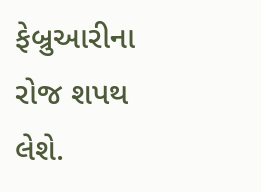ફેબ્રુઆરીના રોજ શપથ લેશે.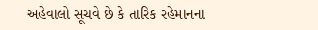અહેવાલો સૂચવે છે કે તારિક રહેમાનના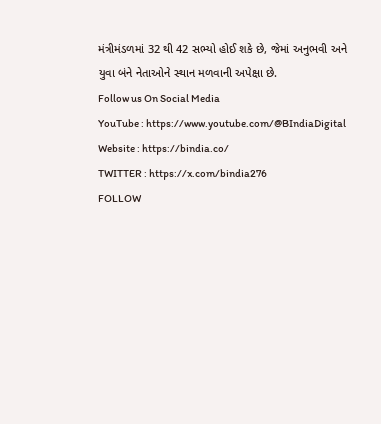મંત્રીમંડળમાં 32 થી 42 સભ્યો હોઈ શકે છે, જેમાં અનુભવી અને યુવા બંને નેતાઓને સ્થાન મળવાની અપેક્ષા છે.
Follow us On Social Media
YouTube : https://www.youtube.com/@BIndiaDigital
Website : https://bindia.co/
TWITTER : https://x.com/bindia276
FOLLOW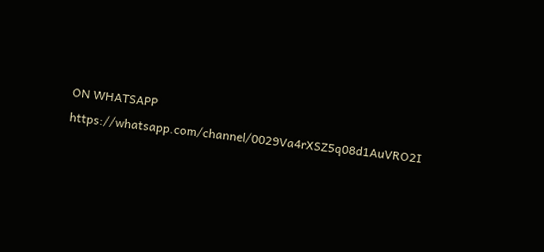ON WHATSAPP https://whatsapp.com/channel/0029Va4rXSZ5q08d1AuVRO2I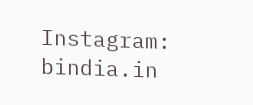Instagram: bindia.in